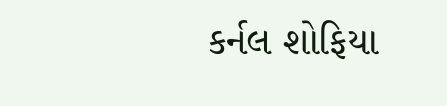કર્નલ શોફિયા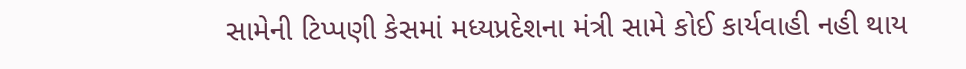સામેની ટિપ્પણી કેસમાં મધ્યપ્રદેશના મંત્રી સામે કોઈ કાર્યવાહી નહી થાય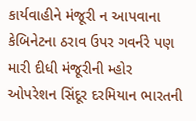કાર્યવાહીને મંજૂરી ન આપવાના કેબિનેટના ઠરાવ ઉપર ગવર્નરે પણ મારી દીધી મંજૂરીની મ્હોર
ઓપરેશન સિંદૂર દરમિયાન ભારતની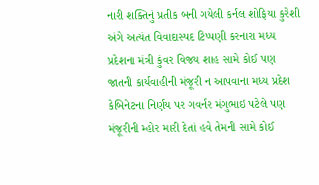નારી શક્તિનું પ્રતીક બની ગયેલી કર્નલ શોફિયા કુરેશી અંગે અત્યંત વિવાદાસ્પદ ટિપ્પણી કરનારા મધ્ય પ્રદેશના મંત્રી કુંવર વિજય શાહ સામે કોઈ પણ જાતની કાર્યવાહીની મંજૂરી ન આપવાના મધ્ય પ્રદેશ કેબિનેટના નિર્ણય પર ગવર્નર મંગુભાઇ પટેલે પણ મંજૂરીની મ્હોર મારી દેતાં હવે તેમની સામે કોઈ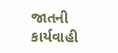જાતની કાર્યવાહી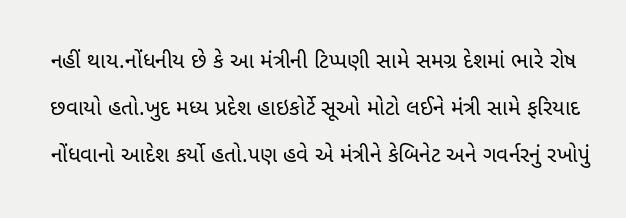નહીં થાય.નોંધનીય છે કે આ મંત્રીની ટિપ્પણી સામે સમગ્ર દેશમાં ભારે રોષ છવાયો હતો.ખુદ મધ્ય પ્રદેશ હાઇકોર્ટે સૂઓ મોટો લઈને મંત્રી સામે ફરિયાદ નોંધવાનો આદેશ કર્યો હતો.પણ હવે એ મંત્રીને કેબિનેટ અને ગવર્નરનું રખોપું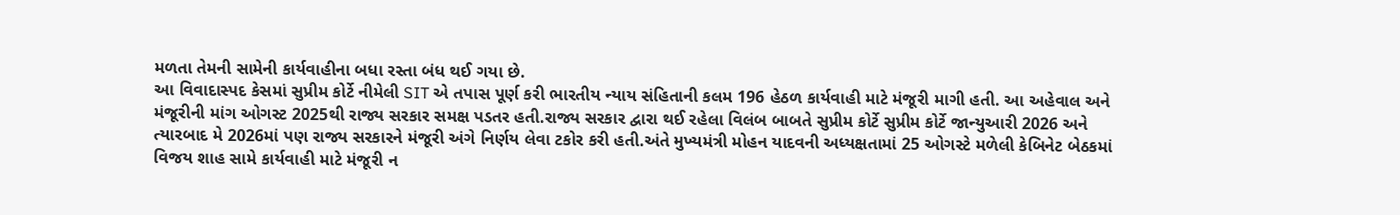મળતા તેમની સામેની કાર્યવાહીના બધા રસ્તા બંધ થઈ ગયા છે.
આ વિવાદાસ્પદ કેસમાં સુપ્રીમ કોર્ટે નીમેલી SIT એ તપાસ પૂર્ણ કરી ભારતીય ન્યાય સંહિતાની કલમ 196 હેઠળ કાર્યવાહી માટે મંજૂરી માગી હતી. આ અહેવાલ અને મંજૂરીની માંગ ઓગસ્ટ 2025થી રાજ્ય સરકાર સમક્ષ પડતર હતી.રાજ્ય સરકાર દ્વારા થઈ રહેલા વિલંબ બાબતે સુપ્રીમ કોર્ટે સુપ્રીમ કોર્ટે જાન્યુઆરી 2026 અને ત્યારબાદ મે 2026માં પણ રાજ્ય સરકારને મંજૂરી અંગે નિર્ણય લેવા ટકોર કરી હતી.અંતે મુખ્યમંત્રી મોહન યાદવની અધ્યક્ષતામાં 25 ઓગસ્ટે મળેલી કેબિનેટ બેઠકમાં વિજય શાહ સામે કાર્યવાહી માટે મંજૂરી ન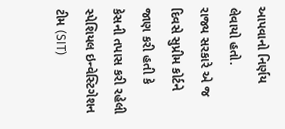આપવાનો નિર્ણય લેવાયો હતો.
રાજ્ય સરકારે એ જ દિવસે સુપ્રીમ કોર્ટને જાણ કરી હતી કે કેસની તપાસ કરી રહેલી સ્પેશિયલ ઇન્વેસ્ટિગેશન ટીમ (SIT)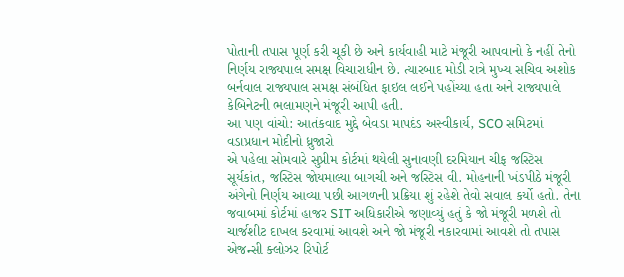પોતાની તપાસ પૂર્ણ કરી ચૂકી છે અને કાર્યવાહી માટે મંજૂરી આપવાનો કે નહીં તેનો નિર્ણય રાજ્યપાલ સમક્ષ વિચારાધીન છે. ત્યારબાદ મોડી રાત્રે મુખ્ય સચિવ અશોક બર્નવાલ રાજ્યપાલ સમક્ષ સંબંધિત ફાઇલ લઈને પહોંચ્યા હતા અને રાજ્યપાલે કેબિનેટની ભલામણને મંજૂરી આપી હતી.
આ પણ વાંચો: આતંકવાદ મુદ્દે બેવડા માપદંડ અસ્વીકાર્ય, SCO સમિટમાં વડાપ્રધાન મોદીનો ધ્રુજારો
એ પહેલા સોમવારે સુપ્રીમ કોર્ટમાં થયેલી સુનાવણી દરમિયાન ચીફ જસ્ટિસ સૂર્યકાંત, જસ્ટિસ જોયમાલ્યા બાગચી અને જસ્ટિસ વી. મોહનાની ખંડપીઠે મંજૂરી અંગેનો નિર્ણય આવ્યા પછી આગળની પ્રક્રિયા શું રહેશે તેવો સવાલ કર્યો હતો. તેના જવાબમાં કોર્ટમાં હાજર SIT અધિકારીએ જણાવ્યું હતું કે જો મંજૂરી મળશે તો ચાર્જશીટ દાખલ કરવામાં આવશે અને જો મંજૂરી નકારવામાં આવશે તો તપાસ એજન્સી ક્લોઝર રિપોર્ટ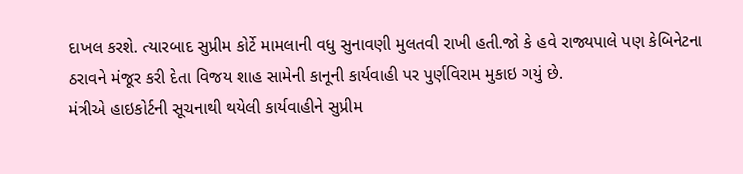દાખલ કરશે. ત્યારબાદ સુપ્રીમ કોર્ટે મામલાની વધુ સુનાવણી મુલતવી રાખી હતી.જો કે હવે રાજ્યપાલે પણ કેબિનેટના ઠરાવને મંજૂર કરી દેતા વિજય શાહ સામેની કાનૂની કાર્યવાહી પર પુર્ણવિરામ મુકાઇ ગયું છે.
મંત્રીએ હાઇકોર્ટની સૂચનાથી થયેલી કાર્યવાહીને સુપ્રીમ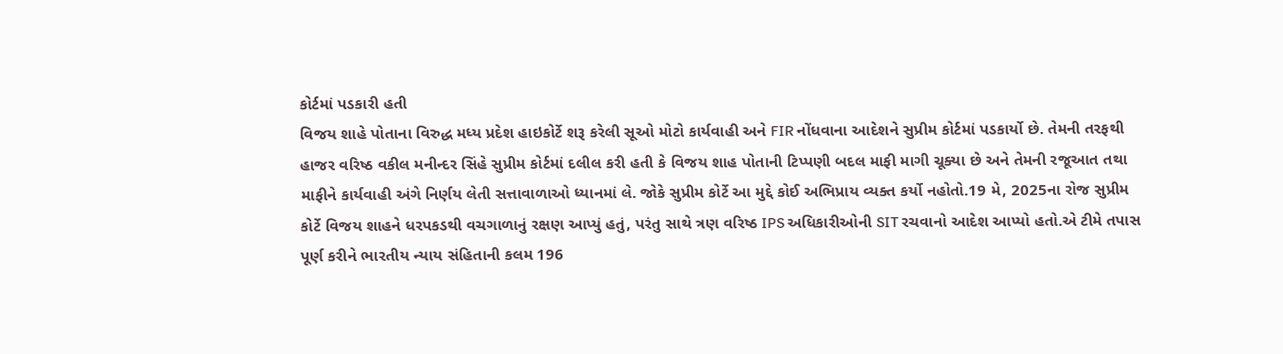કોર્ટમાં પડકારી હતી
વિજય શાહે પોતાના વિરુદ્ધ મધ્ય પ્રદેશ હાઇકોર્ટે શરૂ કરેલી સૂઓ મોટો કાર્યવાહી અને FIR નોંધવાના આદેશને સુપ્રીમ કોર્ટમાં પડકાર્યો છે. તેમની તરફથી હાજર વરિષ્ઠ વકીલ મનીન્દર સિંહે સુપ્રીમ કોર્ટમાં દલીલ કરી હતી કે વિજય શાહ પોતાની ટિપ્પણી બદલ માફી માગી ચૂક્યા છે અને તેમની રજૂઆત તથા માફીને કાર્યવાહી અંગે નિર્ણય લેતી સત્તાવાળાઓ ધ્યાનમાં લે. જોકે સુપ્રીમ કોર્ટે આ મુદ્દે કોઈ અભિપ્રાય વ્યક્ત કર્યો નહોતો.19 મે, 2025ના રોજ સુપ્રીમ કોર્ટે વિજય શાહને ધરપકડથી વચગાળાનું રક્ષણ આપ્યું હતું, પરંતુ સાથે ત્રણ વરિષ્ઠ IPS અધિકારીઓની SIT રચવાનો આદેશ આપ્યો હતો.એ ટીમે તપાસ પૂર્ણ કરીને ભારતીય ન્યાય સંહિતાની કલમ 196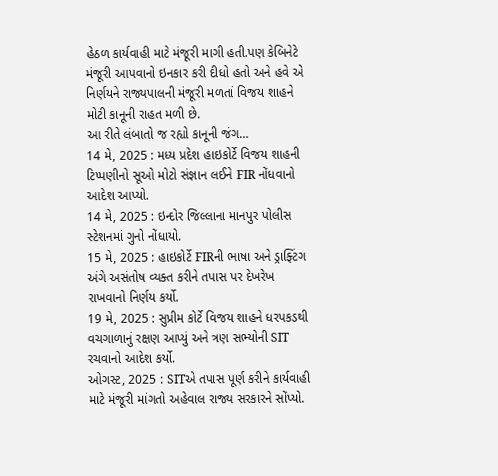હેઠળ કાર્યવાહી માટે મંજૂરી માગી હતી.પણ કેબિનેટે મંજૂરી આપવાનો ઇનકાર કરી દીધો હતો અને હવે એ નિર્ણયને રાજ્યપાલની મંજૂરી મળતાં વિજય શાહને મોટી કાનૂની રાહત મળી છે.
આ રીતે લંબાતો જ રહ્યો કાનૂની જંગ…
14 મે, 2025 : મધ્ય પ્રદેશ હાઇકોર્ટે વિજય શાહની ટિપ્પણીનો સૂઓ મોટો સંજ્ઞાન લઈને FIR નોંધવાનો આદેશ આપ્યો.
14 મે, 2025 : ઇન્દોર જિલ્લાના માનપુર પોલીસ સ્ટેશનમાં ગુનો નોંધાયો.
15 મે, 2025 : હાઇકોર્ટે FIRની ભાષા અને ડ્રાફ્ટિંગ અંગે અસંતોષ વ્યક્ત કરીને તપાસ પર દેખરેખ રાખવાનો નિર્ણય કર્યો.
19 મે, 2025 : સુપ્રીમ કોર્ટે વિજય શાહને ધરપકડથી વચગાળાનું રક્ષણ આપ્યું અને ત્રણ સભ્યોની SIT રચવાનો આદેશ કર્યો.
ઓગસ્ટ, 2025 : SITએ તપાસ પૂર્ણ કરીને કાર્યવાહી માટે મંજૂરી માંગતો અહેવાલ રાજ્ય સરકારને સોંપ્યો.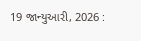19 જાન્યુઆરી, 2026 :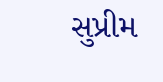સુપ્રીમ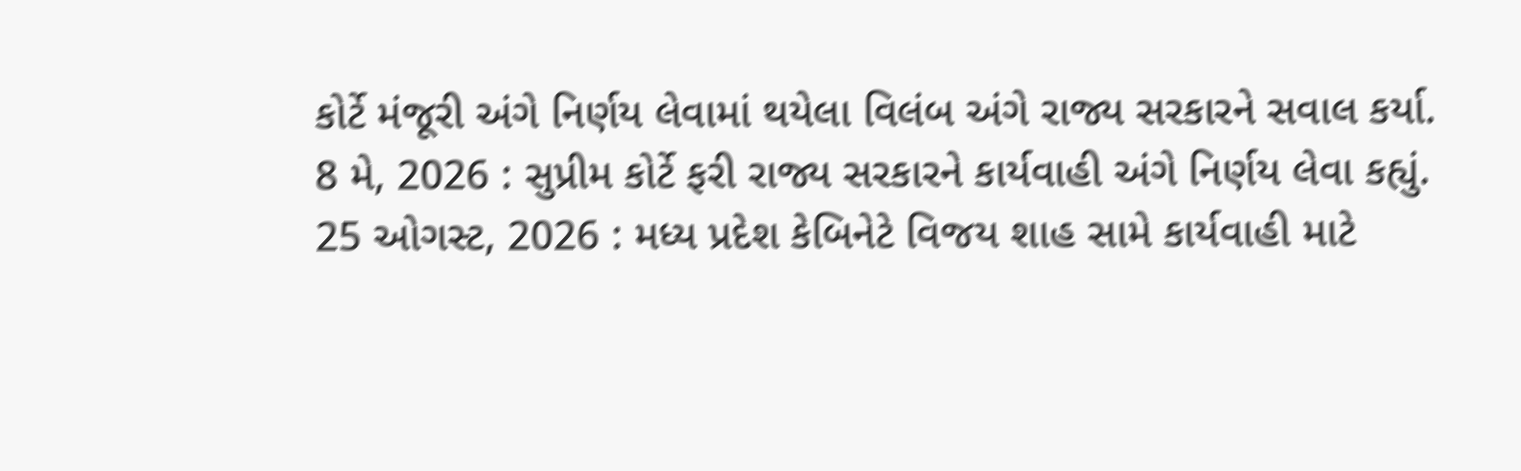કોર્ટે મંજૂરી અંગે નિર્ણય લેવામાં થયેલા વિલંબ અંગે રાજ્ય સરકારને સવાલ કર્યા.
8 મે, 2026 : સુપ્રીમ કોર્ટે ફરી રાજ્ય સરકારને કાર્યવાહી અંગે નિર્ણય લેવા કહ્યું.
25 ઓગસ્ટ, 2026 : મધ્ય પ્રદેશ કેબિનેટે વિજય શાહ સામે કાર્યવાહી માટે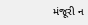મંજૂરી ન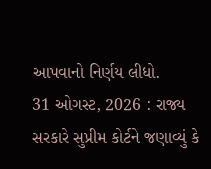આપવાનો નિર્ણય લીધો.
31 ઓગસ્ટ, 2026 : રાજ્ય સરકારે સુપ્રીમ કોર્ટને જણાવ્યું કે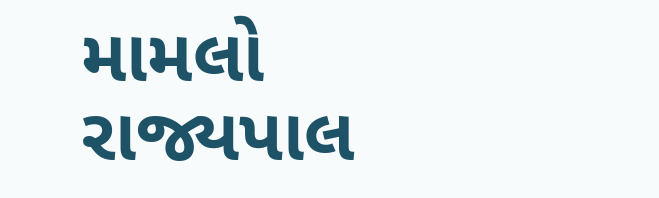મામલો રાજ્યપાલ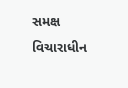સમક્ષ વિચારાધીન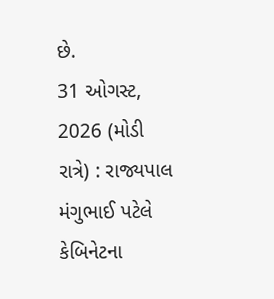છે.
31 ઓગસ્ટ, 2026 (મોડી રાત્રે) : રાજ્યપાલ મંગુભાઈ પટેલે કેબિનેટના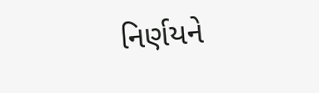નિર્ણયને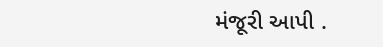મંજૂરી આપી .